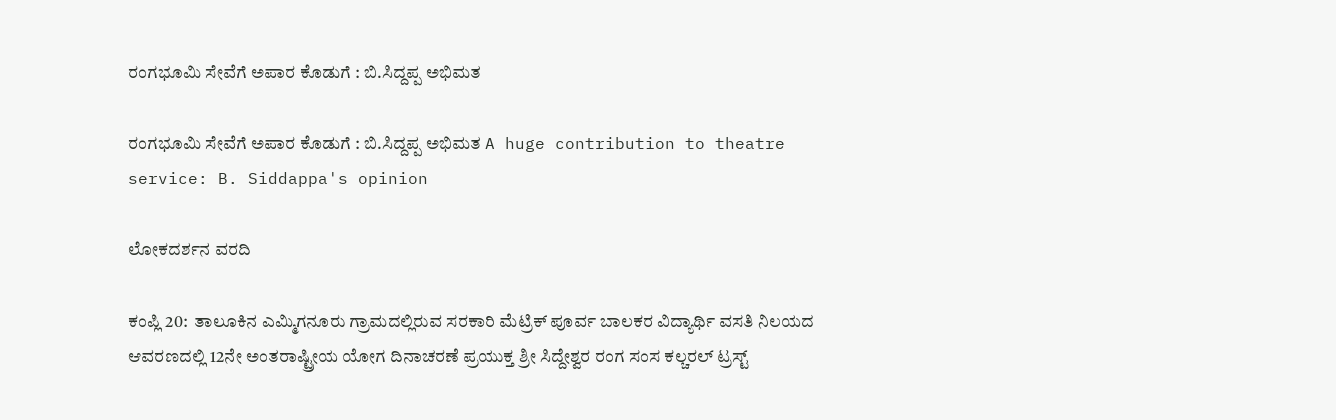ರಂಗಭೂಮಿ ಸೇವೆಗೆ ಅಪಾರ ಕೊಡುಗೆ : ಬಿ.ಸಿದ್ದಪ್ಪ ಅಭಿಮತ

ರಂಗಭೂಮಿ ಸೇವೆಗೆ ಅಪಾರ ಕೊಡುಗೆ : ಬಿ.ಸಿದ್ದಪ್ಪ ಅಭಿಮತ A huge contribution to theatre service: B. Siddappa's opinion

ಲೋಕದರ್ಶನ ವರದಿ

ಕಂಪ್ಲಿ 20:  ತಾಲೂಕಿನ ಎಮ್ಮಿಗನೂರು ಗ್ರಾಮದಲ್ಲಿರುವ ಸರಕಾರಿ ಮೆಟ್ರಿಕ್ ಪೂರ್ವ ಬಾಲಕರ ವಿದ್ಯಾರ್ಥಿ ವಸತಿ ನಿಲಯದ ಆವರಣದಲ್ಲಿ 12ನೇ ಅಂತರಾಷ್ಟ್ರೀಯ ಯೋಗ ದಿನಾಚರಣೆ ಪ್ರಯುಕ್ತ ಶ್ರೀ ಸಿದ್ದೇಶ್ವರ ರಂಗ ಸಂಸ ಕಲ್ಚರಲ್ ಟ್ರಸ್ಟ್‌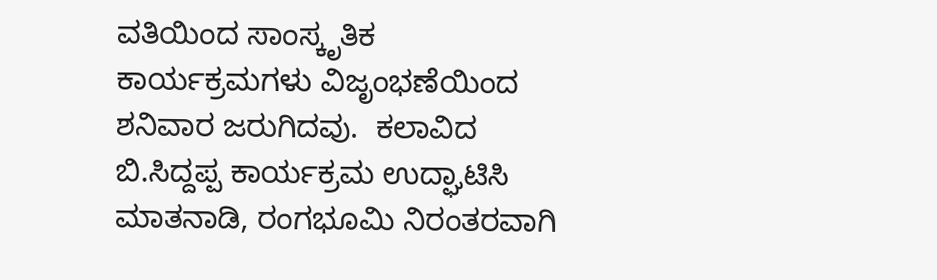ವತಿಯಿಂದ ಸಾಂಸ್ಕೃತಿಕ ಕಾರ್ಯಕ್ರಮಗಳು ವಿಜೃಂಭಣೆಯಿಂದ ಶನಿವಾರ ಜರುಗಿದವು.  ಕಲಾವಿದ ಬಿ.ಸಿದ್ದಪ್ಪ ಕಾರ್ಯಕ್ರಮ ಉದ್ಘಾಟಿಸಿ ಮಾತನಾಡಿ, ರಂಗಭೂಮಿ ನಿರಂತರವಾಗಿ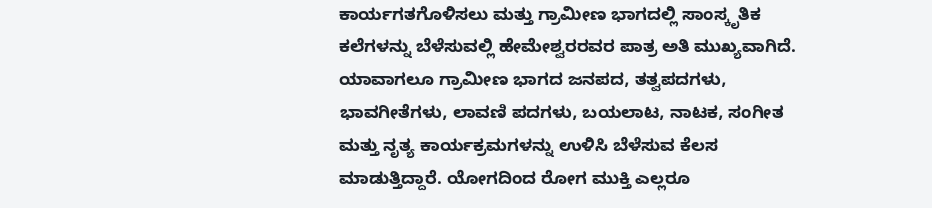ಕಾರ್ಯಗತಗೊಳಿಸಲು ಮತ್ತು ಗ್ರಾಮೀಣ ಭಾಗದಲ್ಲಿ ಸಾಂಸ್ಕೃತಿಕ ಕಲೆಗಳನ್ನು ಬೆಳೆಸುವಲ್ಲಿ ಹೇಮೇಶ್ವರರವರ ಪಾತ್ರ ಅತಿ ಮುಖ್ಯವಾಗಿದೆ. ಯಾವಾಗಲೂ ಗ್ರಾಮೀಣ ಭಾಗದ ಜನಪದ, ತತ್ವಪದಗಳು, ಭಾವಗೀತೆಗಳು, ಲಾವಣಿ ಪದಗಳು, ಬಯಲಾಟ, ನಾಟಕ, ಸಂಗೀತ ಮತ್ತು ನೃತ್ಯ ಕಾರ್ಯಕ್ರಮಗಳನ್ನು ಉಳಿಸಿ ಬೆಳೆಸುವ ಕೆಲಸ ಮಾಡುತ್ತಿದ್ದಾರೆ. ಯೋಗದಿಂದ ರೋಗ ಮುಕ್ತಿ ಎಲ್ಲರೂ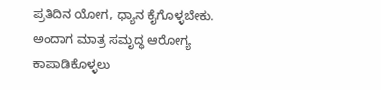ಪ್ರತಿದಿನ ಯೋಗ, ಧ್ಯಾನ ಕೈಗೊಳ್ಳಬೇಕು. ಅಂದಾಗ ಮಾತ್ರ ಸಮೃದ್ಧ ಆರೋಗ್ಯ ಕಾಪಾಡಿಕೊಳ್ಳಲು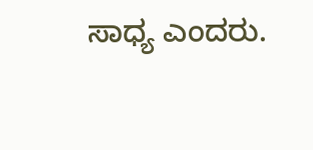ಸಾಧ್ಯ ಎಂದರು.